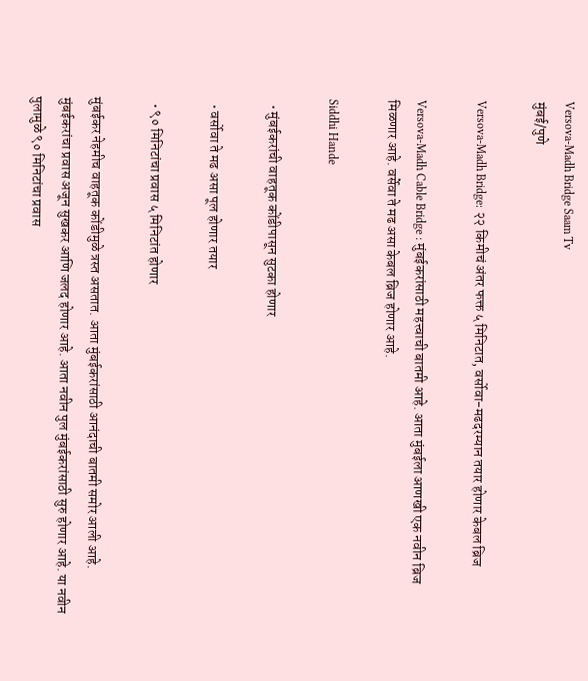Versova-Madh Bridge Saam Tv
मुंबई/पुणे

Versova-Madh Bridge: २२ किमीचं अंतर फक्त ५ मिनिटात, वर्सोवा-मढदरम्यान तयार होणार केबल ब्रिज

Versova-Madh Cable Bridge : मुंबईकरांसाठी महत्त्वाची बातमी आहे. आता मुंबईला आणखी एक नवीन ब्रिज मिळणार आहे. वर्सेवा ते मढ असा केबल ब्रिज होणार आहे.

Siddhi Hande

  • मुंबईकरांची वाहतूक कोंडीपासून सुटका होणार

  • वर्सोवा ते मढ असा पूल होणार तयार

  • ९० मिनिटांचा प्रवास ५ मिनिटांत होणार

मुंबईकर नेहमीच वाहतूक कोंडीमुळे त्रस्त असतात. आता मुंबईकरांसाठी आनंदाची बातमी समोर आली आहे. मुंबईकरांचा प्रवास अजून सुखकर आणि जलद होणार आहे. आता नवीन पुल मुंबईकरांसाठी सुरु होणार आहे. या नवीन पुलामुळे ९० मिनिटांचा प्रवास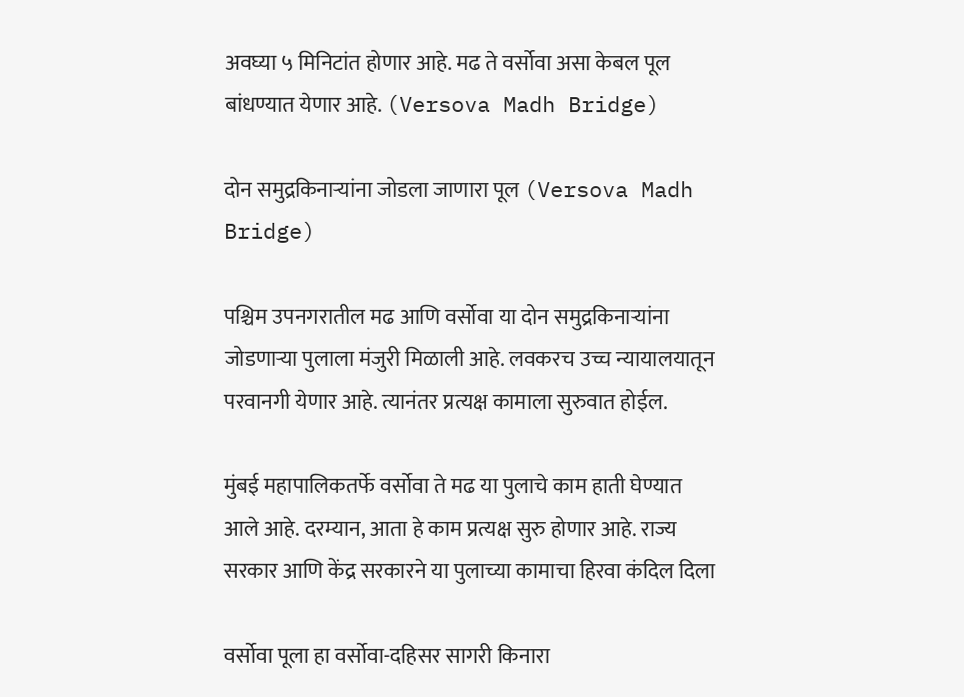अवघ्या ५ मिनिटांत होणार आहे. मढ ते वर्सोवा असा केबल पूल बांधण्यात येणार आहे. (Versova Madh Bridge)

दोन समुद्रकिनाऱ्यांना जोडला जाणारा पूल (Versova Madh Bridge)

पश्चिम उपनगरातील मढ आणि वर्सोवा या दोन समुद्रकिनाऱ्यांना जोडणाऱ्या पुलाला मंजुरी मिळाली आहे. लवकरच उच्च न्यायालयातून परवानगी येणार आहे. त्यानंतर प्रत्यक्ष कामाला सुरुवात होईल.

मुंबई महापालिकतर्फे वर्सोवा ते मढ या पुलाचे काम हाती घेण्यात आले आहे. दरम्यान, आता हे काम प्रत्यक्ष सुरु होणार आहे. राज्य सरकार आणि केंद्र सरकारने या पुलाच्या कामाचा हिरवा कंदिल दिला

वर्सोवा पूला हा वर्सोवा-दहिसर सागरी किनारा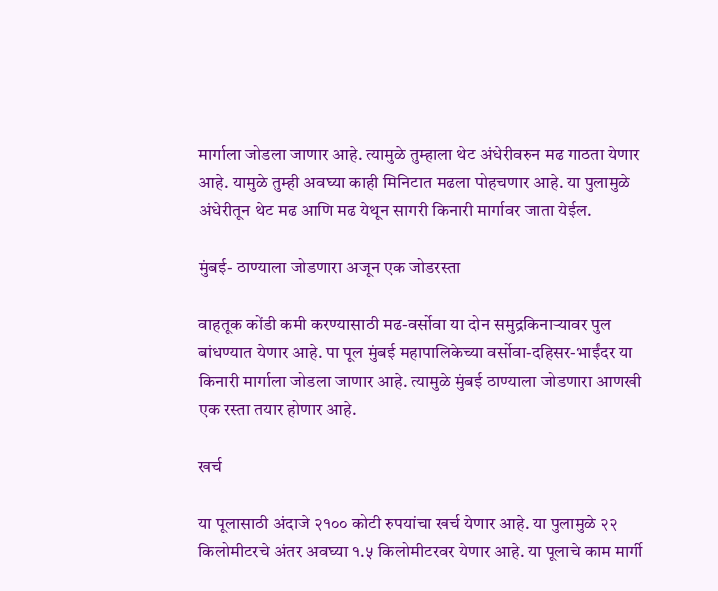मार्गाला जोडला जाणार आहे. त्यामुळे तुम्हाला थेट अंधेरीवरुन मढ गाठता येणार आहे. यामुळे तुम्ही अवघ्या काही मिनिटात मढला पोहचणार आहे. या पुलामुळे अंधेरीतून थेट मढ आणि मढ येथून सागरी किनारी मार्गावर जाता येईल.

मुंबई- ठाण्याला जोडणारा अजून एक जोडरस्ता

वाहतूक कोंडी कमी करण्यासाठी मढ-वर्सोवा या दोन समुद्रकिनाऱ्यावर पुल बांधण्यात येणार आहे. पा पूल मुंबई महापालिकेच्या वर्सोवा-दहिसर-भाईंदर या किनारी मार्गाला जोडला जाणार आहे. त्यामुळे मुंबई ठाण्याला जोडणारा आणखी एक रस्ता तयार होणार आहे.

खर्च

या पूलासाठी अंदाजे २१०० कोटी रुपयांचा खर्च येणार आहे. या पुलामुळे २२ किलोमीटरचे अंतर अवघ्या १.५ किलोमीटरवर येणार आहे. या पूलाचे काम मार्गी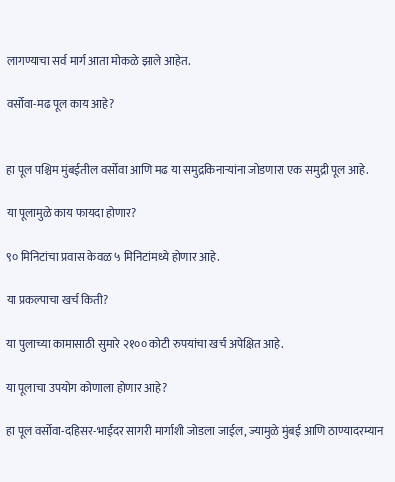लागण्याचा सर्व मार्ग आता मोकळे झाले आहेत.

वर्सोवा-मढ पूल काय आहे?


हा पूल पश्चिम मुंबईतील वर्सोवा आणि मढ या समुद्रकिनाऱ्यांना जोडणारा एक समुद्री पूल आहे.

या पूलामुळे काय फायदा होणार?

९० मिनिटांचा प्रवास केवळ ५ मिनिटांमध्ये होणार आहे.

या प्रकल्पाचा खर्च किती?

या पुलाच्या कामासाठी सुमारे २१०० कोटी रुपयांचा खर्च अपेक्षित आहे.

या पूलाचा उपयोग कोणाला होणार आहे?

हा पूल वर्सोवा-दहिसर-भाईंदर सागरी मार्गाशी जोडला जाईल, ज्यामुळे मुंबई आणि ठाण्यादरम्यान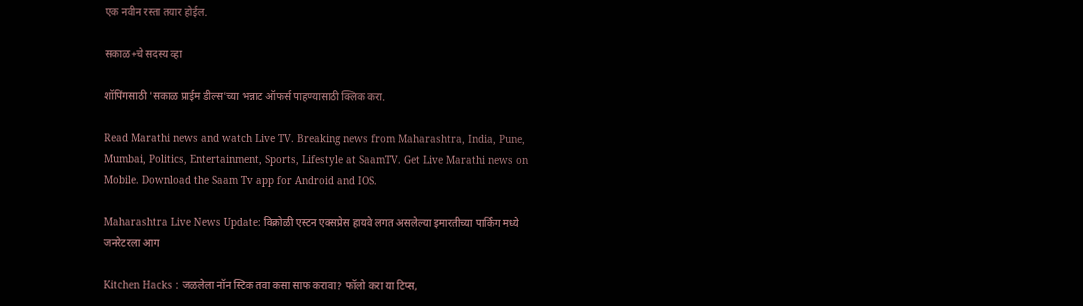एक नवीन रस्ता तयार होईल.

सकाळ+चे सदस्य व्हा

शॉपिंगसाठी 'सकाळ प्राईम डील्स'च्या भन्नाट ऑफर्स पाहण्यासाठी क्लिक करा.

Read Marathi news and watch Live TV. Breaking news from Maharashtra, India, Pune, Mumbai, Politics, Entertainment, Sports, Lifestyle at SaamTV. Get Live Marathi news on Mobile. Download the Saam Tv app for Android and IOS.

Maharashtra Live News Update: विक्रोळी एस्टन एक्सप्रेस हायवे लगत असलेल्या इमारतीच्या पार्किंग मध्ये जनरेटरला आग

Kitchen Hacks : जळलेला नॉन स्टिक तवा कसा साफ करावा? फॉलो करा या टिप्स,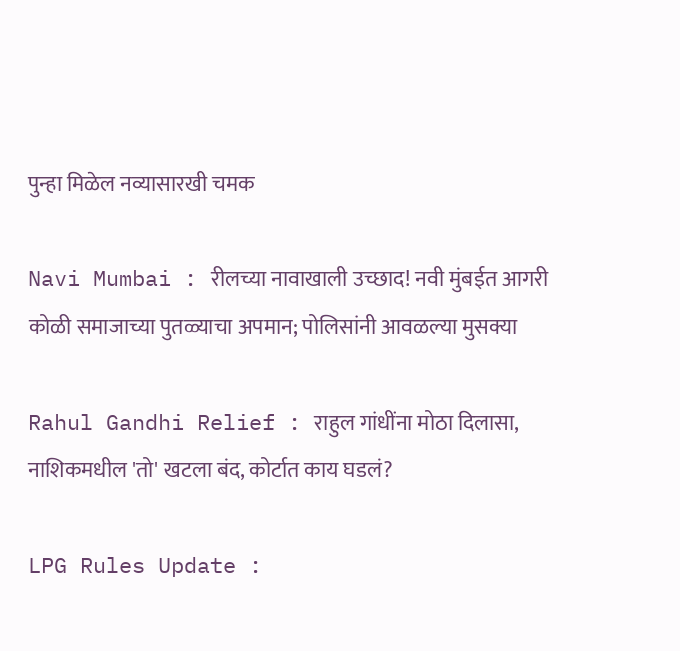पुन्हा मिळेल नव्यासारखी चमक

Navi Mumbai : रीलच्या नावाखाली उच्छाद! नवी मुंबईत आगरी कोळी समाजाच्या पुतळ्याचा अपमान; पोलिसांनी आवळल्या मुसक्या

Rahul Gandhi Relief : राहुल गांधींना मोठा दिलासा, नाशिकमधील 'तो' खटला बंद, कोर्टात काय घडलं?

LPG Rules Update :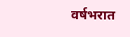वर्षभरात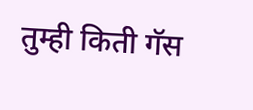तुम्ही किती गॅस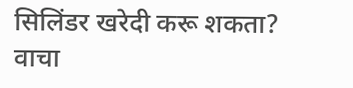सिलिंडर खरेदी करू शकता? वाचा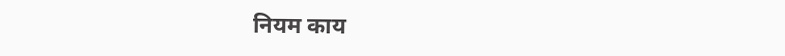नियम काय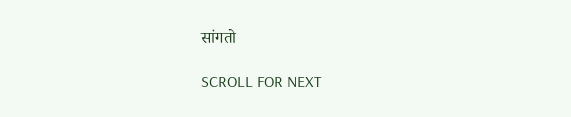सांगतो

SCROLL FOR NEXT